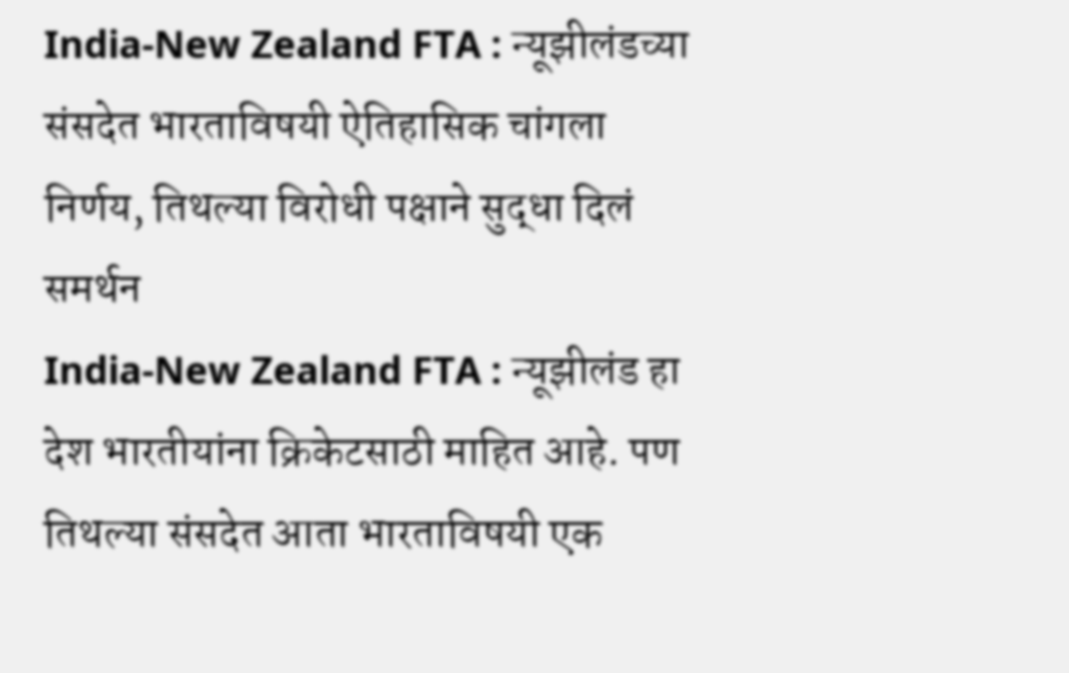India-New Zealand FTA : न्यूझीलंडच्या संसदेत भारताविषयी ऐतिहासिक चांगला निर्णय, तिथल्या विरोधी पक्षाने सुद्धा दिलं समर्थन
India-New Zealand FTA : न्यूझीलंड हा देश भारतीयांना क्रिकेटसाठी माहित आहे. पण तिथल्या संसदेत आता भारताविषयी एक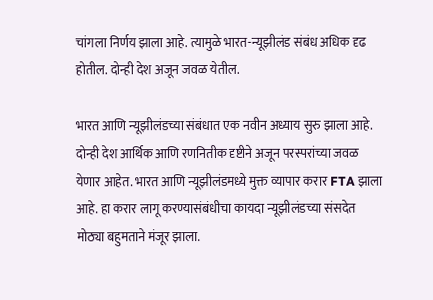चांगला निर्णय झाला आहे. त्यामुळे भारत-न्यूझीलंड संबंध अधिक दृढ होतील. दोन्ही देश अजून जवळ येतील.

भारत आणि न्यूझीलंडच्या संबंधात एक नवीन अध्याय सुरु झाला आहे. दोन्ही देश आर्थिक आणि रणनितीक दृष्टीने अजून परस्परांच्या जवळ येणार आहेत. भारत आणि न्यूझीलंडमध्ये मुक्त व्यापार करार FTA झाला आहे. हा करार लागू करण्यासंबंधीचा कायदा न्यूझीलंडच्या संसदेत मोठ्या बहुमताने मंजूर झाला.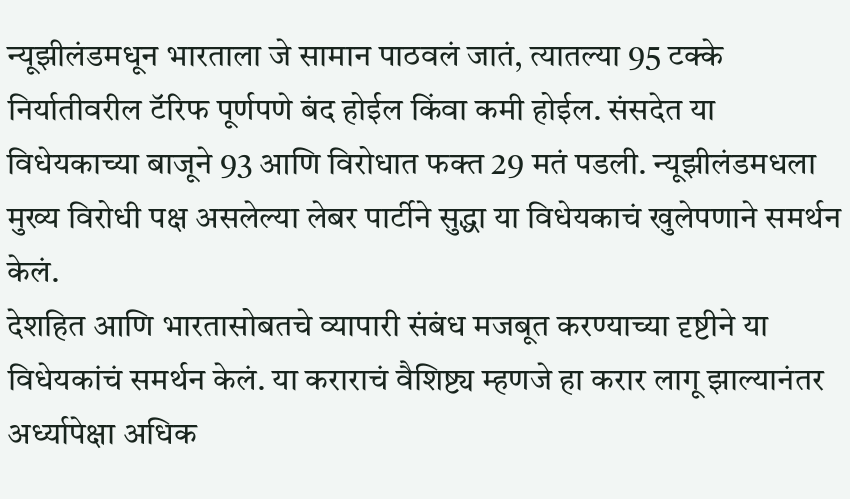न्यूझीलंडमधून भारताला जे सामान पाठवलं जातं, त्यातल्या 95 टक्के निर्यातीवरील टॅरिफ पूर्णपणे बंद होईल किंवा कमी होईल. संसदेत या विधेयकाच्या बाजूने 93 आणि विरोधात फक्त 29 मतं पडली. न्यूझीलंडमधला मुख्य विरोधी पक्ष असलेल्या लेबर पार्टीने सुद्धा या विधेयकाचं खुलेपणाने समर्थन केलं.
देशहित आणि भारतासोबतचे व्यापारी संबंध मजबूत करण्याच्या दृष्टीने या विधेयकांचं समर्थन केलं. या कराराचं वैशिष्ट्य म्हणजे हा करार लागू झाल्यानंतर अर्ध्यापेक्षा अधिक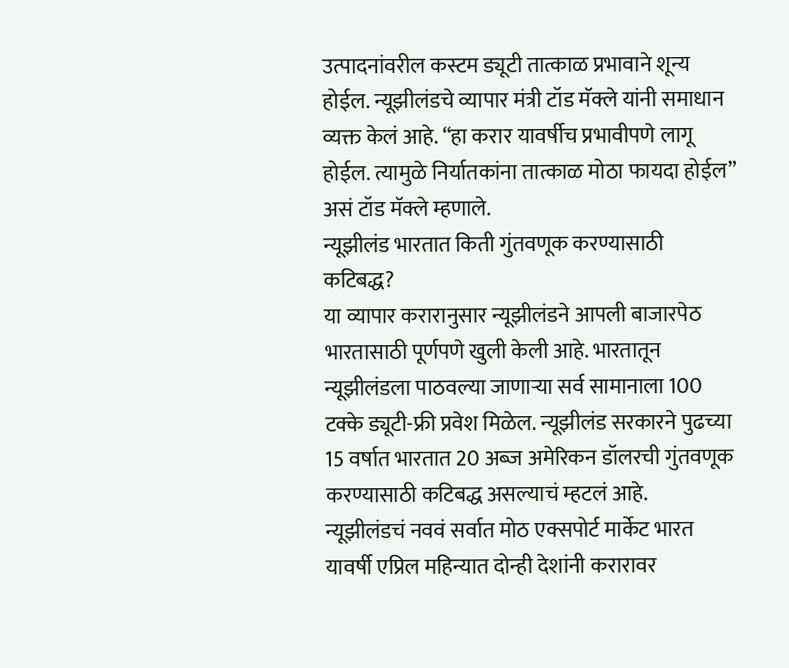उत्पादनांवरील कस्टम ड्यूटी तात्काळ प्रभावाने शून्य होईल. न्यूझीलंडचे व्यापार मंत्री टॉड मॅक्ले यांनी समाधान व्यक्त केलं आहे. “हा करार यावर्षीच प्रभावीपणे लागू होईल. त्यामुळे निर्यातकांना तात्काळ मोठा फायदा होईल” असं टॉड मॅक्ले म्हणाले.
न्यूझीलंड भारतात किती गुंतवणूक करण्यासाठी कटिबद्ध?
या व्यापार करारानुसार न्यूझीलंडने आपली बाजारपेठ भारतासाठी पूर्णपणे खुली केली आहे. भारतातून न्यूझीलंडला पाठवल्या जाणाऱ्या सर्व सामानाला 100 टक्के ड्यूटी-फ्री प्रवेश मिळेल. न्यूझीलंड सरकारने पुढच्या 15 वर्षात भारतात 20 अब्ज अमेरिकन डॉलरची गुंतवणूक करण्यासाठी कटिबद्ध असल्याचं म्हटलं आहे.
न्यूझीलंडचं नववं सर्वात मोठ एक्सपोर्ट मार्केट भारत
यावर्षी एप्रिल महिन्यात दोन्ही देशांनी करारावर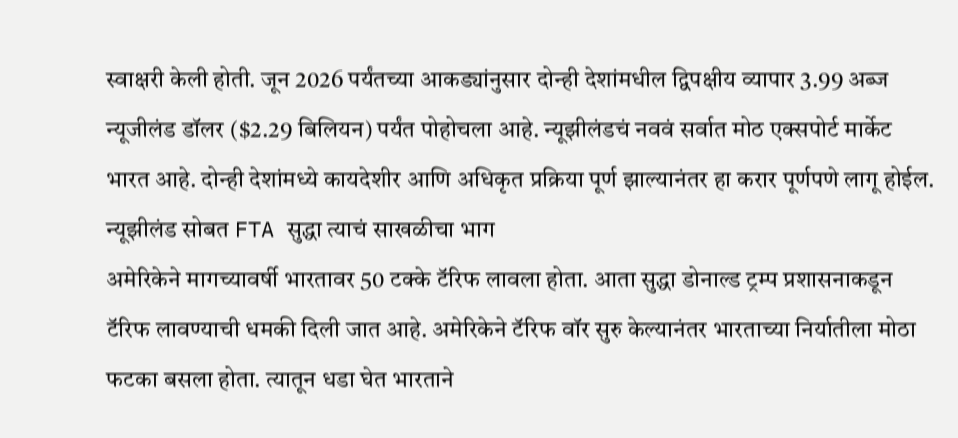स्वाक्षरी केली होती. जून 2026 पर्यंतच्या आकड्यांनुसार दोन्ही देशांमधील द्विपक्षीय व्यापार 3.99 अब्ज न्यूजीलंड डॉलर ($2.29 बिलियन) पर्यंत पोहोचला आहे. न्यूझीलंडचं नववं सर्वात मोठ एक्सपोर्ट मार्केट भारत आहे. दोन्ही देशांमध्ये कायदेशीर आणि अधिकृत प्रक्रिया पूर्ण झाल्यानंतर हा करार पूर्णपणे लागू होईल.
न्यूझीलंड सोबत FTA सुद्धा त्याचं साखळीचा भाग
अमेरिकेने मागच्यावर्षी भारतावर 50 टक्के टॅरिफ लावला होता. आता सुद्धा डोनाल्ड ट्रम्प प्रशासनाकडून टॅरिफ लावण्याची धमकी दिली जात आहे. अमेरिकेने टॅरिफ वॉर सुरु केल्यानंतर भारताच्या निर्यातीला मोठा फटका बसला होता. त्यातून धडा घेत भारताने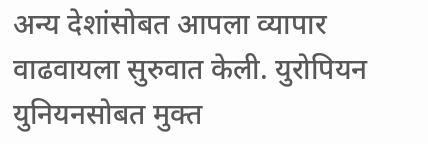अन्य देशांसोबत आपला व्यापार वाढवायला सुरुवात केली. युरोपियन युनियनसोबत मुक्त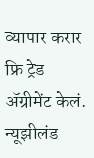व्यापार करार फ्रि ट्रेड ॲग्रीमेंट केलं. न्यूझीलंड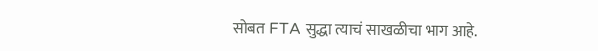सोबत FTA सुद्धा त्याचं साखळीचा भाग आहे.